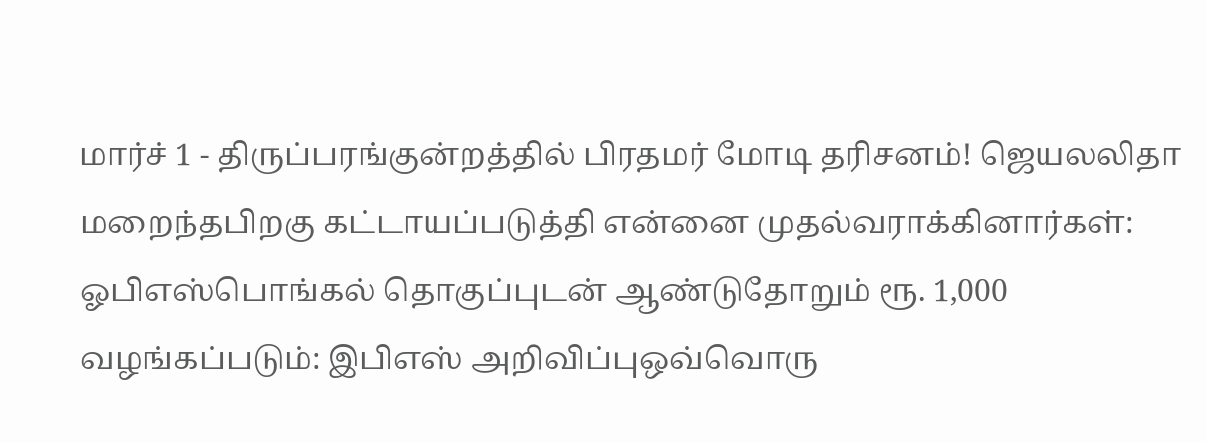மார்ச் 1 - திருப்பரங்குன்றத்தில் பிரதமர் மோடி தரிசனம்! ஜெயலலிதா மறைந்தபிறகு கட்டாயப்படுத்தி என்னை முதல்வராக்கினார்கள்: ஓபிஎஸ்பொங்கல் தொகுப்புடன் ஆண்டுதோறும் ரூ. 1,000 வழங்கப்படும்: இபிஎஸ் அறிவிப்புஒவ்வொரு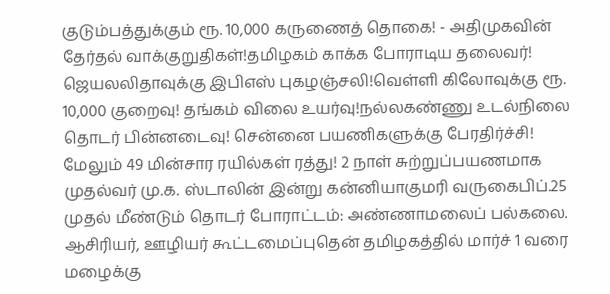குடும்பத்துக்கும் ரூ. 10,000 கருணைத் தொகை! - அதிமுகவின் தேர்தல் வாக்குறுதிகள்!தமிழகம் காக்க போராடிய தலைவர்! ஜெயலலிதாவுக்கு இபிஎஸ் புகழஞ்சலி!வெள்ளி கிலோவுக்கு ரூ. 10,000 குறைவு! தங்கம் விலை உயர்வு!நல்லகண்ணு உடல்நிலை தொடர் பின்னடைவு! சென்னை பயணிகளுக்கு பேரதிர்ச்சி! மேலும் 49 மின்சார ரயில்கள் ரத்து! 2 நாள் சுற்றுப்பயணமாக முதல்வர் மு.க. ஸ்டாலின் இன்று கன்னியாகுமரி வருகைபிப்.25 முதல் மீண்டும் தொடர் போராட்டம்: அண்ணாமலைப் பல்கலை. ஆசிரியர், ஊழியர் கூட்டமைப்புதென் தமிழகத்தில் மார்ச் 1 வரை மழைக்கு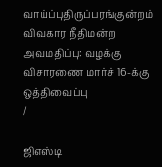வாய்ப்புதிருப்பரங்குன்றம் விவகார நீதிமன்ற அவமதிப்பு: வழக்கு விசாரணை மார்ச் 16-க்கு ஒத்திவைப்பு
/

ஜிஎஸ்டி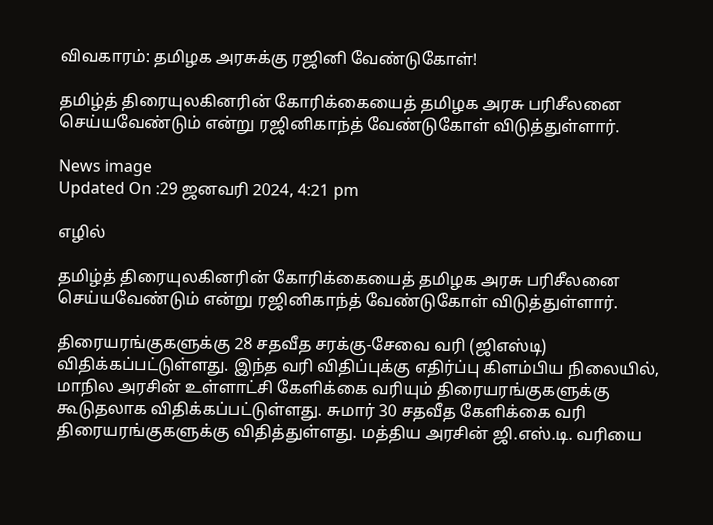விவகாரம்: தமிழக அரசுக்கு ரஜினி வேண்டுகோள்!

தமிழ்த் திரையுலகினரின் கோரிக்கையைத் தமிழக அரசு பரிசீலனை செய்யவேண்டும் என்று ரஜினிகாந்த் வேண்டுகோள் விடுத்துள்ளார்.

News image
Updated On :29 ஜனவரி 2024, 4:21 pm

எழில்

தமிழ்த் திரையுலகினரின் கோரிக்கையைத் தமிழக அரசு பரிசீலனை செய்யவேண்டும் என்று ரஜினிகாந்த் வேண்டுகோள் விடுத்துள்ளார்.

திரையரங்குகளுக்கு 28 சதவீத சரக்கு-சேவை வரி (ஜிஎஸ்டி) விதிக்கப்பட்டுள்ளது. இந்த வரி விதிப்புக்கு எதிர்ப்பு கிளம்பிய நிலையில், மாநில அரசின் உள்ளாட்சி கேளிக்கை வரியும் திரையரங்குகளுக்கு கூடுதலாக விதிக்கப்பட்டுள்ளது. சுமார் 30 சதவீத கேளிக்கை வரி திரையரங்குகளுக்கு விதித்துள்ளது. மத்திய அரசின் ஜி.எஸ்.டி. வரியை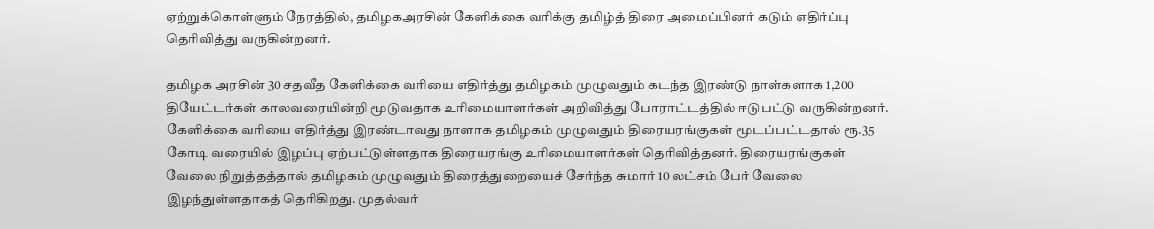ஏற்றுக்கொள்ளும் நேரத்தில், தமிழகஅரசின் கேளிக்கை வரிக்கு தமிழ்த் திரை அமைப்பினர் கடும் எதிர்ப்பு தெரிவித்து வருகின்றனர்.

தமிழக அரசின் 30 சதவீத கேளிக்கை வரியை எதிர்த்து தமிழகம் முழுவதும் கடந்த இரண்டு நாள்களாக 1,200 தியேட்டர்கள் காலவரையின்றி மூடுவதாக உரிமையாளர்கள் அறிவித்து போராட்டத்தில் ஈடுபட்டு வருகின்றனர். கேளிக்கை வரியை எதிர்த்து இரண்டாவது நாளாக தமிழகம் முழுவதும் திரையரங்குகள் மூடப்பட்டதால் ரூ.35 கோடி வரையில் இழப்பு ஏற்பட்டுள்ளதாக திரையரங்கு உரிமையாளர்கள் தெரிவித்தனர். திரையரங்குகள் வேலை நிறுத்தத்தால் தமிழகம் முழுவதும் திரைத்துறையைச் சேர்ந்த சுமார் 10 லட்சம் பேர் வேலை இழந்துள்ளதாகத் தெரிகிறது. முதல்வர்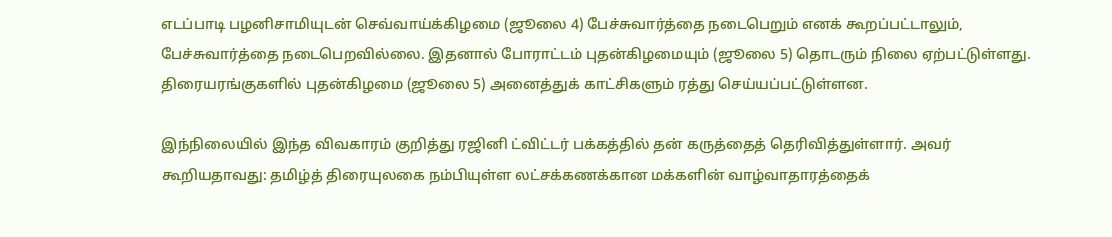எடப்பாடி பழனிசாமியுடன் செவ்வாய்க்கிழமை (ஜூலை 4) பேச்சுவார்த்தை நடைபெறும் எனக் கூறப்பட்டாலும், பேச்சுவார்த்தை நடைபெறவில்லை. இதனால் போராட்டம் புதன்கிழமையும் (ஜூலை 5) தொடரும் நிலை ஏற்பட்டுள்ளது. திரையரங்குகளில் புதன்கிழமை (ஜூலை 5) அனைத்துக் காட்சிகளும் ரத்து செய்யப்பட்டுள்ளன.

இந்நிலையில் இந்த விவகாரம் குறித்து ரஜினி ட்விட்டர் பக்கத்தில் தன் கருத்தைத் தெரிவித்துள்ளார். அவர் கூறியதாவது: தமிழ்த் திரையுலகை நம்பியுள்ள லட்சக்கணக்கான மக்களின் வாழ்வாதாரத்தைக்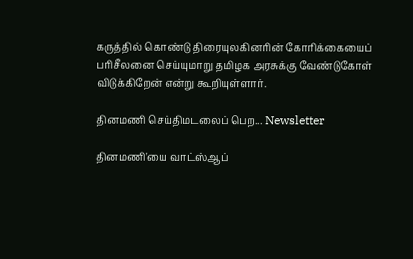கருத்தில் கொண்டு திரையுலகினரின் கோரிக்கையைப் பரிசீலனை செய்யுமாறு தமிழக அரசுக்கு வேண்டுகோள் விடுக்கிறேன் என்று கூறியுள்ளார்.

தினமணி செய்திமடலைப் பெற... Newsletter

தினமணி'யை வாட்ஸ்ஆப்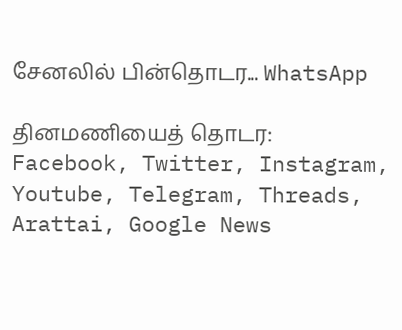சேனலில் பின்தொடர... WhatsApp

தினமணியைத் தொடர: Facebook, Twitter, Instagram, Youtube, Telegram, Threads, Arattai, Google News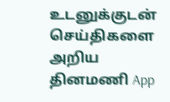உடனுக்குடன் செய்திகளை அறிய தினமணி App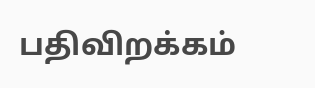பதிவிறக்கம்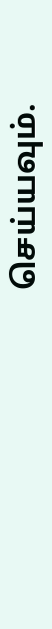செய்யவும்.